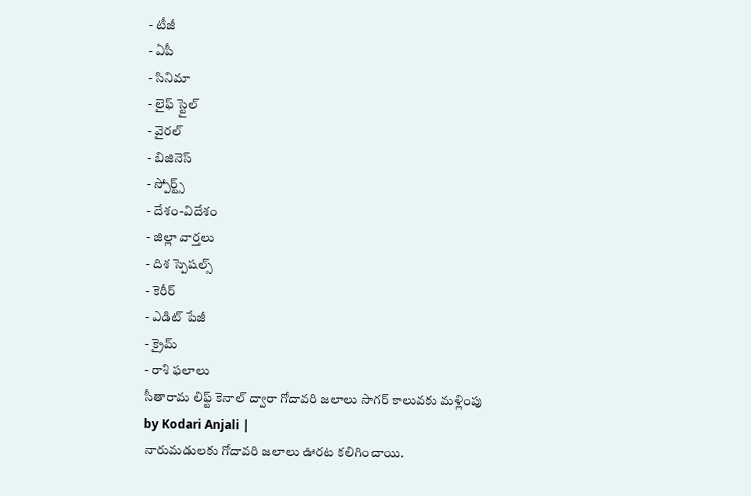- టీజీ
- ఏపీ
- సినిమా
- లైఫ్ స్టైల్
- వైరల్
- బిజినెస్
- స్పోర్ట్స్
- దేశం-విదేశం
- జిల్లా వార్తలు
- దిశ స్పెషల్స్
- కెరీర్
- ఎడిట్ పేజీ
- క్రైమ్
- రాశి ఫలాలు
సీతారామ లిఫ్ట్ కెనాల్ ద్వారా గోదావరి జలాలు సాగర్ కాలువకు మళ్లింపు
by Kodari Anjali |
నారుమడులకు గోదావరి జలాలు ఊరట కలిగించాయి.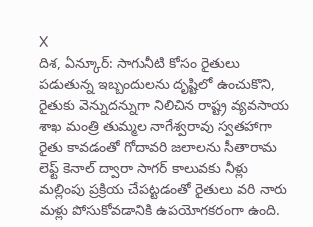X
దిశ, ఏన్కూర్: సాగునీటి కోసం రైతులు పడుతున్న ఇబ్బందులను దృష్టిలో ఉంచుకొని, రైతుకు వెన్నుదన్నుగా నిలిచిన రాష్ట్ర వ్యవసాయ శాఖ మంత్రి తుమ్మల నాగేశ్వరావు స్వతహాగా రైతు కావడంతో గోదావరి జలాలను సీతారామ లెఫ్ట్ కెనాల్ ద్వారా సాగర్ కాలువకు నీళ్లు మల్లింపు ప్రక్రియ చేపట్టడంతో రైతులు వరి నారు మళ్లు పోసుకోవడానికి ఉపయోగకరంగా ఉంది.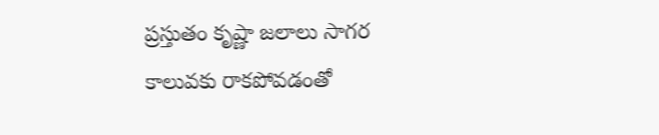ప్రస్తుతం కృష్ణా జలాలు సాగర కాలువకు రాకపోవడంతో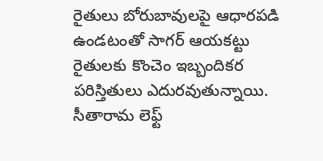రైతులు బోరుబావులపై ఆధారపడి ఉండటంతో సాగర్ ఆయకట్టు రైతులకు కొంచెం ఇబ్బందికర పరిస్తితులు ఎదురవుతున్నాయి. సీతారామ లెఫ్ట్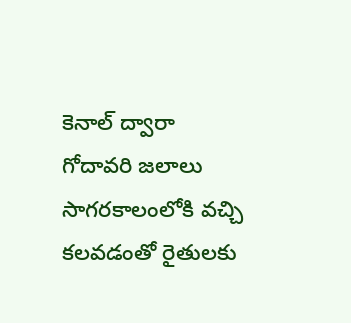కెనాల్ ద్వారా గోదావరి జలాలు సాగరకాలంలోకి వచ్చి కలవడంతో రైతులకు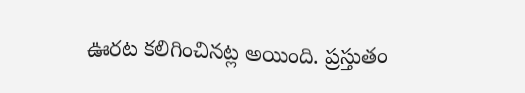ఊరట కలిగించినట్ల అయింది. ప్రస్తుతం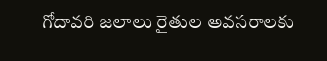గోదావరి జలాలు రైతుల అవసరాలకు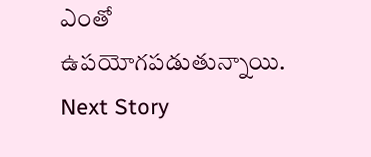ఎంతో ఉపయోగపడుతున్నాయి.
Next Story